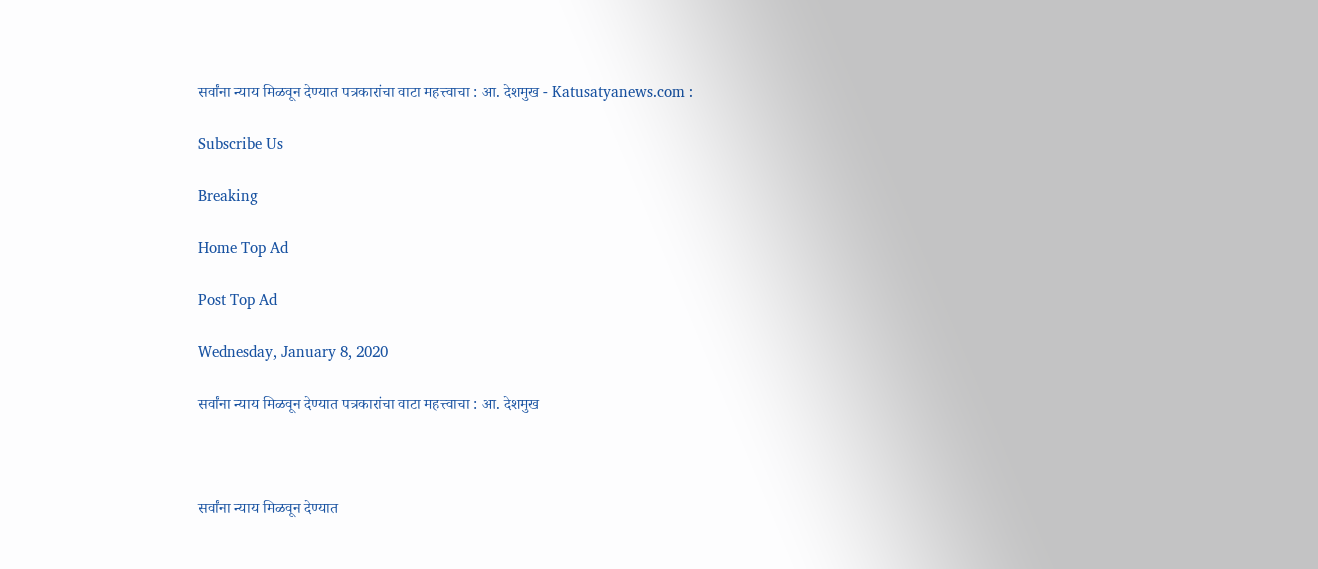सर्वांना न्याय मिळवून देण्यात पत्रकारांचा वाटा महत्त्वाचा : आ. देशमुख - Katusatyanews.com :

Subscribe Us

Breaking

Home Top Ad

Post Top Ad

Wednesday, January 8, 2020

सर्वांना न्याय मिळवून देण्यात पत्रकारांचा वाटा महत्त्वाचा : आ. देशमुख



सर्वांना न्याय मिळवून देण्यात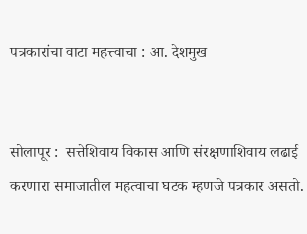पत्रकारांचा वाटा महत्त्वाचा : आ. देशमुख


सोलापूर :  सत्तेशिवाय विकास आणि संरक्षणाशिवाय लढाई करणारा समाजातील महत्वाचा घटक म्हणजे पत्रकार असतो.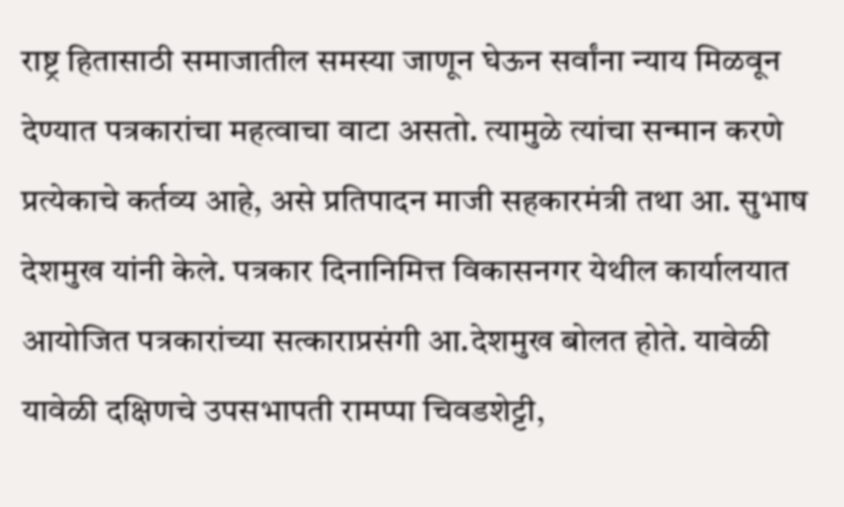राष्ट्र हितासाठी समाजातील समस्या जाणून घेऊन सर्वांना न्याय मिळवून देण्यात पत्रकारांचा महत्वाचा वाटा असतो. त्यामुळे त्यांचा सन्मान करणे प्रत्येकाचे कर्तव्य आहे, असे प्रतिपादन माजी सहकारमंत्री तथा आ. सुभाष देशमुख यांनी केले. पत्रकार दिनानिमित्त विकासनगर येथील कार्यालयात आयोजित पत्रकारांच्या सत्काराप्रसंगी आ.देशमुख बोलत होते. यावेळी यावेळी दक्षिणचे उपसभापती रामप्पा चिवडशेट्टी,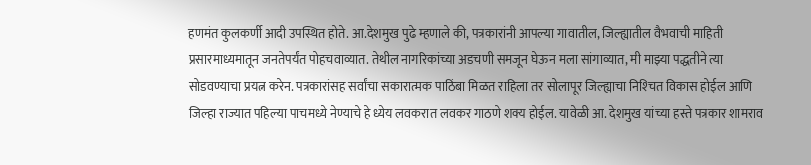हणमंत कुलकर्णी आदी उपस्थित होते. आ.देशमुख पुढे म्हणाले की, पत्रकारांनी आपल्या गावातील, जिल्ह्यातील वैभवाची माहिती प्रसारमाध्यमातून जनतेपर्यंत पोहचवाव्यात. तेथील नागरिकांच्या अडचणी समजून घेऊन मला सांगाव्यात, मी माझ्या पद्धतीने त्या सोडवण्याचा प्रयत्न करेन. पत्रकारांसह सर्वांचा सकारात्मक पाठिंबा मिळत राहिला तर सोलापूर जिल्ह्याचा निश्‍चित विकास होईल आणि जिल्हा राज्यात पहिल्या पाचमध्ये नेण्याचे हे ध्येय लवकरात लवकर गाठणे शक्य होईल. यावेळी आ. देशमुख यांच्या हस्ते पत्रकार शामराव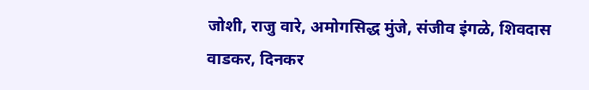जोशी, राजु वारे, अमोगसिद्ध मुंजे, संजीव इंगळे, शिवदास वाडकर, दिनकर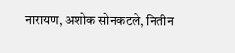नारायण, अशोक सोनकटले, नितीन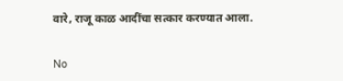वारे, राजू काळ आदींचा सत्कार करण्यात आला.

No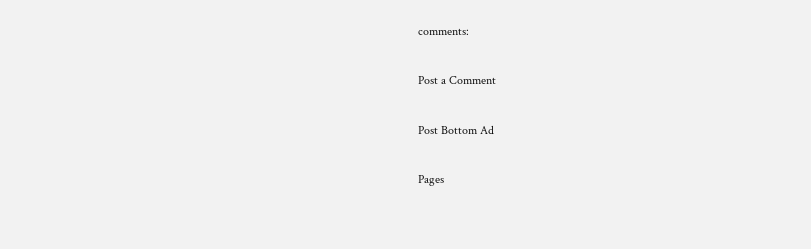comments:

Post a Comment

Post Bottom Ad

Pages